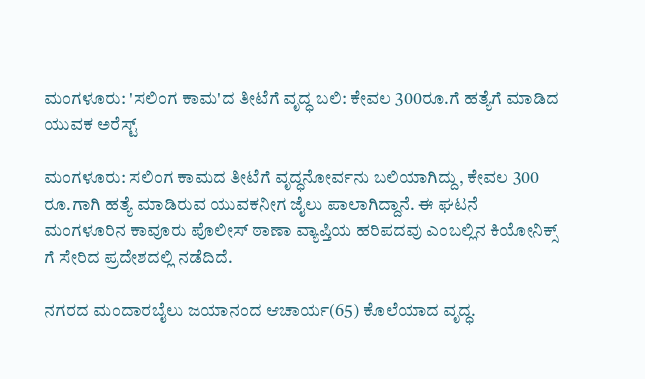ಮಂಗಳೂರು: 'ಸಲಿಂಗ ಕಾಮ'ದ ತೀಟೆಗೆ ವೃದ್ಧ ಬಲಿ: ಕೇವಲ 300ರೂ‌.ಗೆ ಹತ್ಯೆಗೆ ಮಾಡಿದ ಯುವಕ ಅರೆಸ್ಟ್

ಮಂಗಳೂರು: ಸಲಿಂಗ ಕಾಮದ ತೀಟೆಗೆ ವೃದ್ಧನೋರ್ವನು ಬಲಿಯಾಗಿದ್ದು, ಕೇವಲ 300 ರೂ.ಗಾಗಿ ಹತ್ಯೆ ಮಾಡಿರುವ ಯುವಕನೀಗ ಜೈಲು ಪಾಲಾಗಿದ್ದಾನೆ. ಈ ಘಟನೆ‌ ಮಂಗಳೂರಿನ ಕಾವೂರು ಪೊಲೀಸ್ ಠಾಣಾ ವ್ಯಾಪ್ತಿಯ ಹರಿಪದವು ಎಂಬಲ್ಲಿನ ಕಿಯೋನಿಕ್ಸ್ ಗೆ ಸೇರಿದ ಪ್ರದೇಶದಲ್ಲಿ ನಡೆದಿದೆ.

ನಗರದ ಮಂದಾರಬೈಲು ಜಯಾನಂದ ಆಚಾರ್ಯ(65) ಕೊಲೆಯಾದ ವೃದ್ಧ.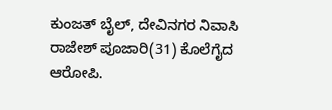ಕುಂಜತ್ ಬೈಲ್, ದೇವಿನಗರ ನಿವಾಸಿ ರಾಜೇಶ್ ಪೂಜಾರಿ(31) ಕೊಲೆಗೈದ ಆರೋಪಿ.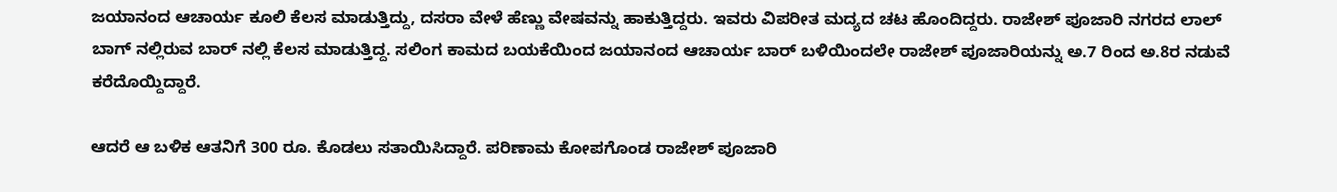ಜಯಾನಂದ ಆಚಾರ್ಯ ಕೂಲಿ ಕೆಲಸ ಮಾಡುತ್ತಿದ್ದು, ದಸರಾ ವೇಳೆ ಹೆಣ್ಣು ವೇಷವನ್ನು ಹಾಕುತ್ತಿದ್ದರು. ಇವರು ವಿಪರೀತ ಮದ್ಯದ ಚಟ ಹೊಂದಿದ್ದರು. ರಾಜೇಶ್ ಪೂಜಾರಿ ನಗರದ ಲಾಲ್ ಬಾಗ್ ನಲ್ಲಿರುವ ಬಾರ್ ನಲ್ಲಿ ಕೆಲಸ ಮಾಡುತ್ತಿದ್ದ‌. ಸಲಿಂಗ ಕಾಮದ ಬಯಕೆಯಿಂದ ಜಯಾನಂದ ಆಚಾರ್ಯ ಬಾರ್ ಬಳಿಯಿಂದಲೇ ರಾಜೇಶ್ ಪೂಜಾರಿಯನ್ನು ಅ.7 ರಿಂದ‌ ಅ.8ರ ನಡುವೆ ಕರೆದೊಯ್ದಿದ್ದಾರೆ.

ಆದರೆ ಆ ಬಳಿಕ ಆತನಿಗೆ 300 ರೂ. ಕೊಡಲು ಸತಾಯಿಸಿದ್ದಾರೆ. ಪರಿಣಾಮ ಕೋಪಗೊಂಡ ರಾಜೇಶ್ ಪೂಜಾರಿ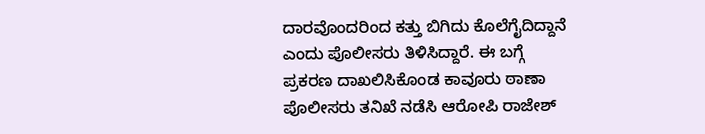ದಾರವೊಂದರಿಂದ ಕತ್ತು ಬಿಗಿದು ಕೊಲೆಗೈದಿದ್ದಾನೆ ಎಂದು ಪೊಲೀಸರು ತಿಳಿಸಿದ್ದಾರೆ‌. ಈ ಬಗ್ಗೆ ಪ್ರಕರಣ ದಾಖಲಿಸಿಕೊಂಡ ಕಾವೂರು ಠಾಣಾ ಪೊಲೀಸರು ತನಿಖೆ ನಡೆಸಿ ಆರೋಪಿ ರಾಜೇಶ್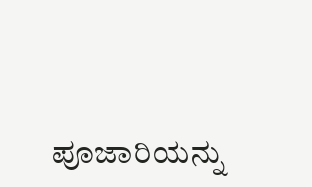ಪೂಜಾರಿಯನ್ನು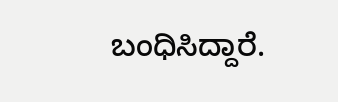ಬಂಧಿಸಿದ್ದಾರೆ.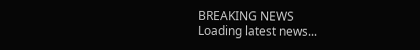BREAKING NEWS
Loading latest news...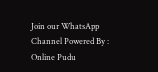Join our WhatsApp Channel Powered By : Online Pudu